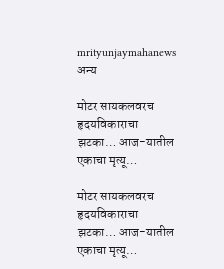mrityunjaymahanews
अन्य

मोटर सायकलवरच हृदयविकाराचा झटका… आज-यातील एकाचा मृत्यू…

मोटर सायकलवरच हृदयविकाराचा झटका… आज-यातील एकाचा मृत्यू…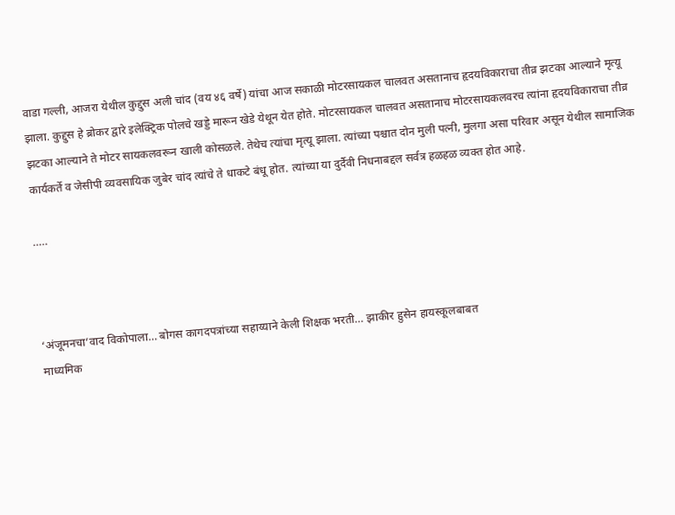वाडा गल्ली, आजरा येथील कुद्दुस अली चांद (वय ४६ वर्षे) यांचा आज सकाळी मोटरसायकल चालवत असतानाच हृदयविकाराचा तीव्र झटका आल्याने मृत्यू झाला. कुद्दुस हे ब्रोकर द्वारे इलेक्ट्रिक पोलचे खड्डे मारून खेडे येथून येत होते. मोटरसायकल चालवत असतानाच मोटरसायकलवरच त्यांना हृदयविकाराचा तीव्र झटका आल्याने ते मोटर सायकलवरून खाली कोसळले. तेथेच त्यांचा मृत्यू झाला. त्यांच्या पश्चात दोन मुली पत्नी, मुलगा असा परिवार असून येथील सामाजिक कार्यकर्ते व जेसीपी व्यवसायिक जुबेर चांद त्यांचे ते धाकटे बंधू होत. त्यांच्या या दुर्दैवी निधनाबद्दल सर्वत्र हळहळ व्यक्त होत आहे.

…..



‘अंजूमनचा’वाद विकोपाला… बोगस कागदपत्रांच्या सहाय्याने केली शिक्षक भरती… झाकीर हुसेन हायस्कूलबाबत
माध्यमिक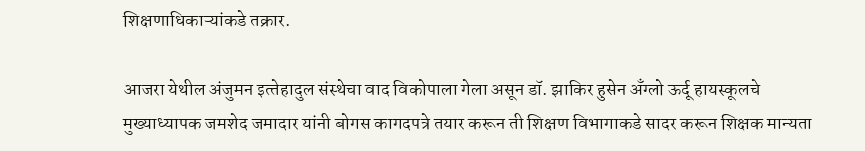शिक्षणाधिकाऱ्यांकडे तक्रार.

आजरा येथील अंजुमन इत्‍तेहादुल संस्थेचा वाद विकोपाला गेला असून डॉ. झाकिर हुसेन अँग्लो ऊर्दू हायस्कूलचे मुख्याध्यापक जमशेद जमादार यांनी बोगस कागदपत्रे तयार करून ती शिक्षण विभागाकडे सादर करून शिक्षक मान्यता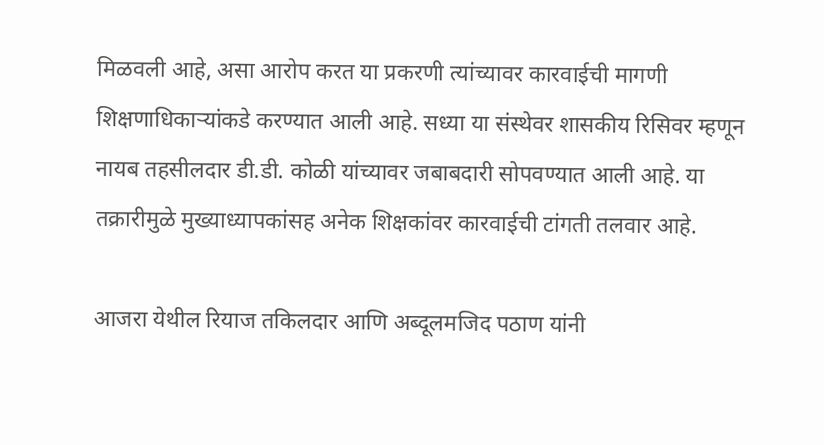मिळवली आहे, असा आरोप करत या प्रकरणी त्यांच्यावर कारवाईची मागणी शिक्षणाधिकार्‍यांकडे करण्यात आली आहे. सध्या या संस्थेवर शासकीय रिसिवर म्हणून नायब तहसीलदार डी.डी. कोळी यांच्यावर जबाबदारी सोपवण्यात आली आहे. या तक्रारीमुळे मुख्याध्यापकांसह अनेक शिक्षकांवर कारवाईची टांगती तलवार आहे.

आजरा येथील रियाज तकिलदार आणि अब्दूलमजिद पठाण यांनी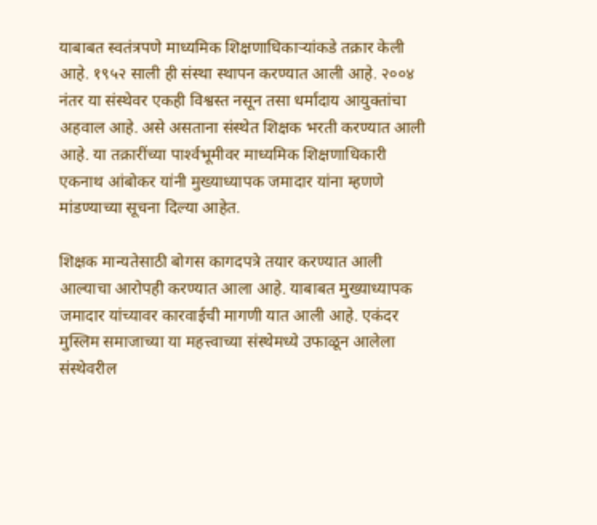याबाबत स्वतंत्रपणे माध्यमिक शिक्षणाधिकाऱ्यांकडे तक्रार केली आहे. १९५२ साली ही संस्था स्थापन करण्यात आली आहे. २००४ नंतर या संस्थेवर एकही विश्वस्त नसून तसा धर्मादाय आयुक्तांचा अहवाल आहे. असे असताना संस्थेत शिक्षक भरती करण्यात आली आहे. या तक्रारींच्या पार्श्‍वभूमीवर माध्यमिक शिक्षणाधिकारी एकनाथ आंबोकर यांनी मुख्याध्यापक जमादार यांना म्हणणे मांडण्याच्या सूचना दिल्या आहेत.

शिक्षक मान्यतेसाठी बोगस कागदपत्रे तयार करण्यात आली आल्याचा आरोपही करण्यात आला आहे. याबाबत मुख्याध्यापक जमादार यांच्यावर कारवाईची मागणी यात आली आहे. एकंदर मुस्लिम समाजाच्या या महत्त्वाच्या संस्थेमध्ये उफाळून आलेला संस्थेवरील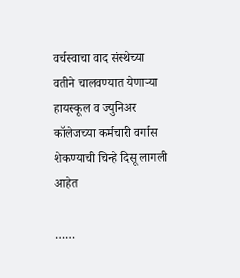वर्चस्वाचा वाद संस्थेच्या वतीने चालवण्यात येणाऱ्या हायस्कूल व ज्युनिअर कॉलेजच्या कर्मचारी वर्गास शेकण्याची चिन्हे दिसू लागली आहेत

……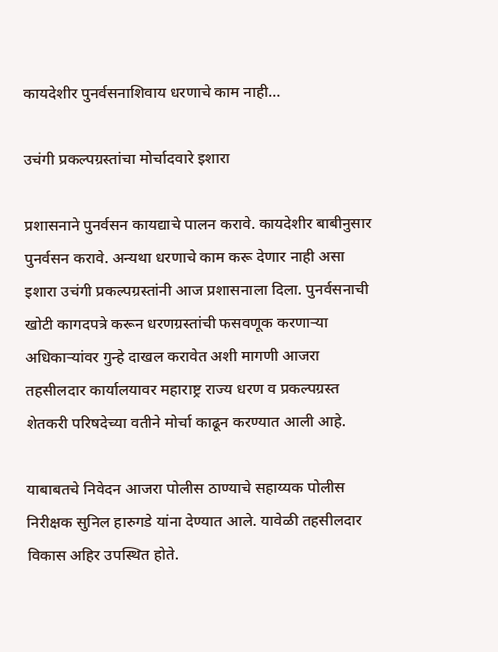कायदेशीर पुनर्वसनाशिवाय धरणाचे काम नाही…

उचंगी प्रकल्पग्रस्तांचा मोर्चादवारे इशारा

प्रशासनाने पुनर्वसन कायद्याचे पालन करावे. कायदेशीर बाबीनुसार पुनर्वसन करावे. अन्यथा धरणाचे काम करू देणार नाही असा इशारा उचंगी प्रकल्पग्रस्तांनी आज प्रशासनाला दिला. पुनर्वसनाची खोटी कागदपत्रे करून धरणग्रस्तांची फसवणूक करणाऱ्या अधिकाऱ्यांवर गुन्हे दाखल करावेत अशी मागणी आजरा तहसीलदार कार्यालयावर महाराष्ट्र राज्य धरण व प्रकल्पग्रस्त शेतकरी परिषदेच्या वतीने मोर्चा काढून करण्यात आली आहे.

याबाबतचे निवेदन आजरा पोलीस ठाण्याचे सहाय्यक पोलीस निरीक्षक सुनिल हारुगडे यांना देण्यात आले. यावेळी तहसीलदार विकास अहिर उपस्थित होते.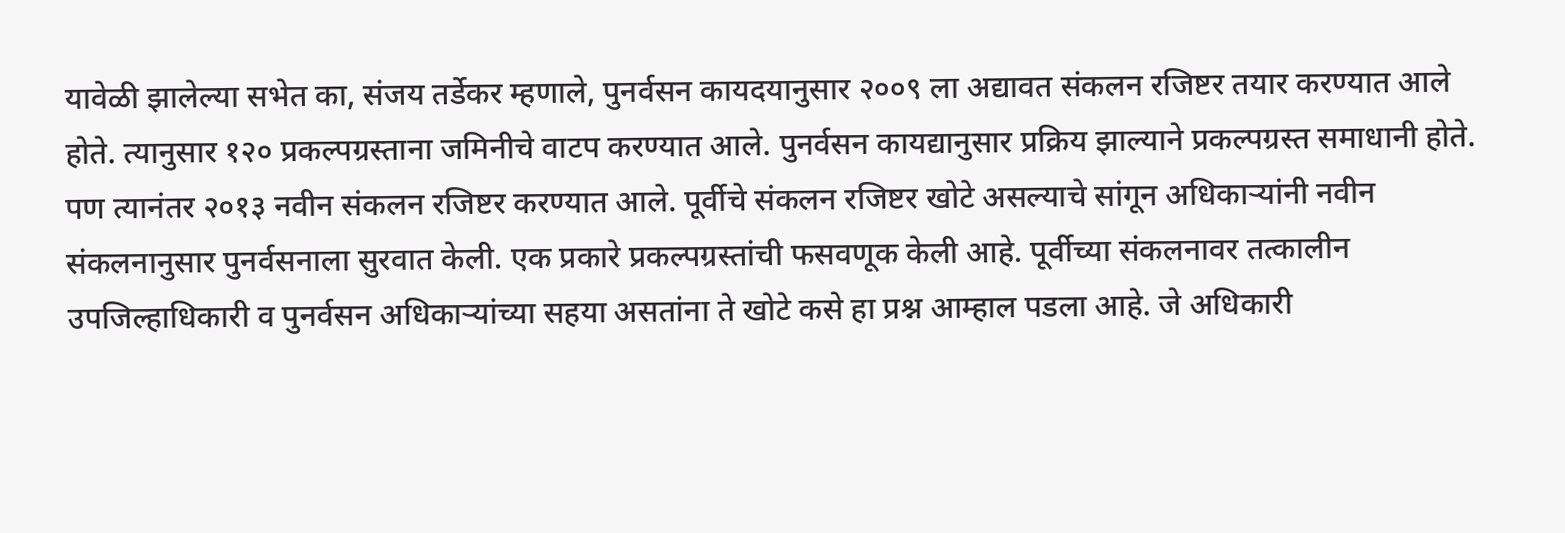यावेळी झालेल्या सभेत का, संजय तर्डेकर म्हणाले, पुनर्वसन कायदयानुसार २००९ ला अद्यावत संकलन रजिष्टर तयार करण्यात आले होते. त्यानुसार १२० प्रकल्पग्रस्ताना जमिनीचे वाटप करण्यात आले. पुनर्वसन कायद्यानुसार प्रक्रिय झाल्याने प्रकल्पग्रस्त समाधानी होते. पण त्यानंतर २०१३ नवीन संकलन रजिष्टर करण्यात आले. पूर्वीचे संकलन रजिष्टर खोटे असल्याचे सांगून अधिकाऱ्यांनी नवीन संकलनानुसार पुनर्वसनाला सुरवात केली. एक प्रकारे प्रकल्पग्रस्तांची फसवणूक केली आहे. पूर्वीच्या संकलनावर तत्कालीन उपजिल्हाधिकारी व पुनर्वसन अधिकाऱ्यांच्या सहया असतांना ते खोटे कसे हा प्रश्न आम्हाल पडला आहे. जे अधिकारी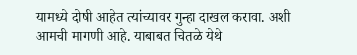यामध्ये दोषी आहेत त्यांच्यावर गुन्हा दाखल करावा. अशी आमची मागणी आहे. याबाबत चितळे येथे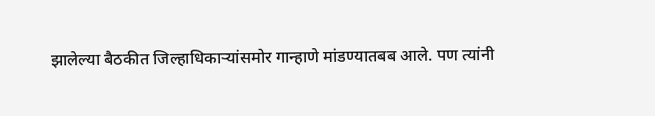झालेल्या बैठकीत जिल्हाधिकाऱ्यांसमोर गान्हाणे मांडण्यातबब आले. पण त्यांनी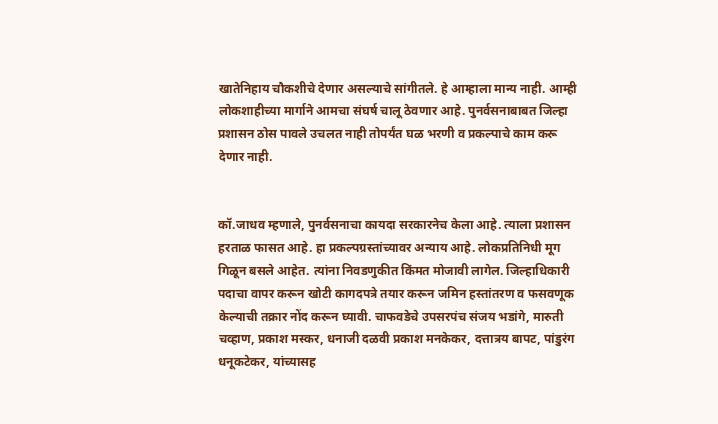खातेनिहाय चौकशीचे देणार असल्याचे सांगीतले. हे आम्हाला मान्य नाही. आम्ही लोकशाहीच्या मार्गाने आमचा संघर्ष चालू ठेवणार आहे. पुनर्वसनाबाबत जिल्हा प्रशासन ठोस पावले उचलत नाही तोपर्यंत घळ भरणी व प्रकल्पाचे काम करू देणार नाही.


कॉ.जाधव म्हणाले, पुनर्वसनाचा कायदा सरकारनेच केला आहे. त्याला प्रशासन हरताळ फासत आहे. हा प्रकल्पग्रस्तांच्यावर अन्याय आहे. लोकप्रतिनिधी मूग गिळून बसले आहेत. त्यांना निवडणुकीत किंमत मोजावी लागेल. जिल्हाधिकारी पदाचा वापर करून खोटी कागदपत्रे तयार करून जमिन हस्तांतरण व फसवणूक केल्याची तक्रार नोंद करून घ्यावी. चाफवडेचे उपसरपंच संजय भडांगे, मारुती चव्हाण, प्रकाश मस्कर, धनाजी दळवी प्रकाश मनकेकर, दत्तात्रय बापट, पांडुरंग धनूकटेकर, यांच्यासह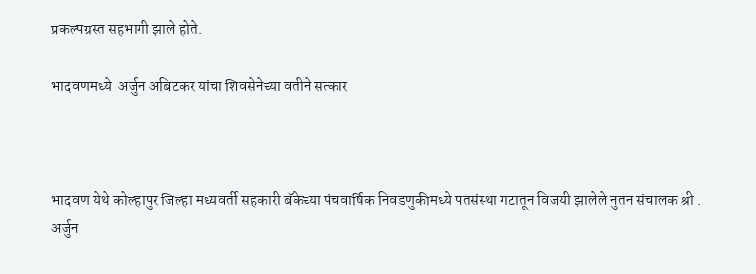प्रकल्पग्रस्त सहभागी झाले होते.

भादवणमध्ये  अर्जुन अबिटकर यांचा शिवसेनेच्या वतीने सत्कार



भादवण येथे कोल्हापुर जिल्हा मध्यवर्ती सहकारी बॅकेच्या पंचवार्षिक निवडणुकीमध्ये पतसंस्था गटातून विजयी झालेले नुतन संचालक श्री . अर्जुन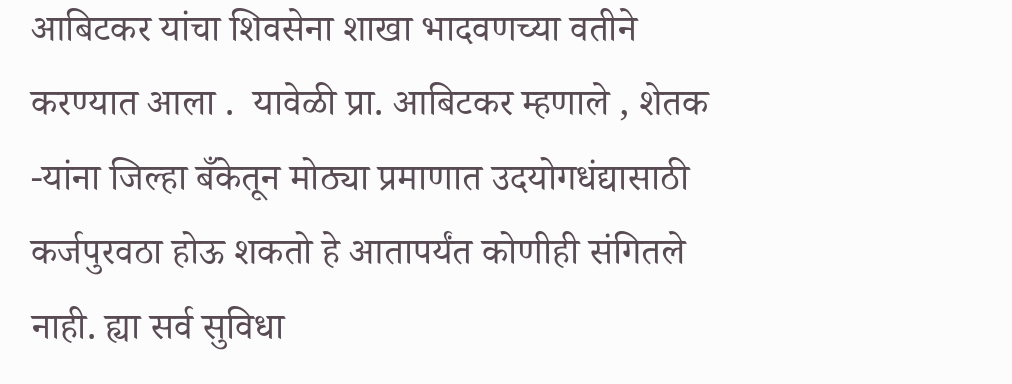आबिटकर यांचा शिवसेना शाखा भादवणच्या वतीने  करण्यात आला .  यावेळी प्रा. आबिटकर म्हणाले , शेतक -यांना जिल्हा बँकेतून मोठ्या प्रमाणात उदयोगधंद्यासाठी कर्जपुरवठा होऊ शकतो हे आतापर्यंत कोणीही संगितले नाही. ह्या सर्व सुविधा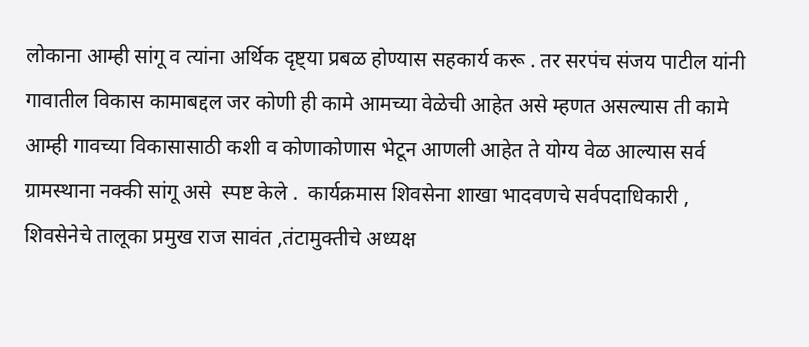लोकाना आम्ही सांगू व त्यांना अर्थिक दृष्ट्या प्रबळ होण्यास सहकार्य करू . तर सरपंच संजय पाटील यांनी गावातील विकास कामाबद्दल जर कोणी ही कामे आमच्या वेळेची आहेत असे म्हणत असल्यास ती कामे आम्ही गावच्या विकासासाठी कशी व कोणाकोणास भेटून आणली आहेत ते योग्य वेळ आल्यास सर्व ग्रामस्थाना नक्की सांगू असे  स्पष्ट केले .  कार्यक्रमास शिवसेना शाखा भादवणचे सर्वपदाधिकारी , शिवसेनेचे तालूका प्रमुख राज सावंत ,तंटामुक्तीचे अध्यक्ष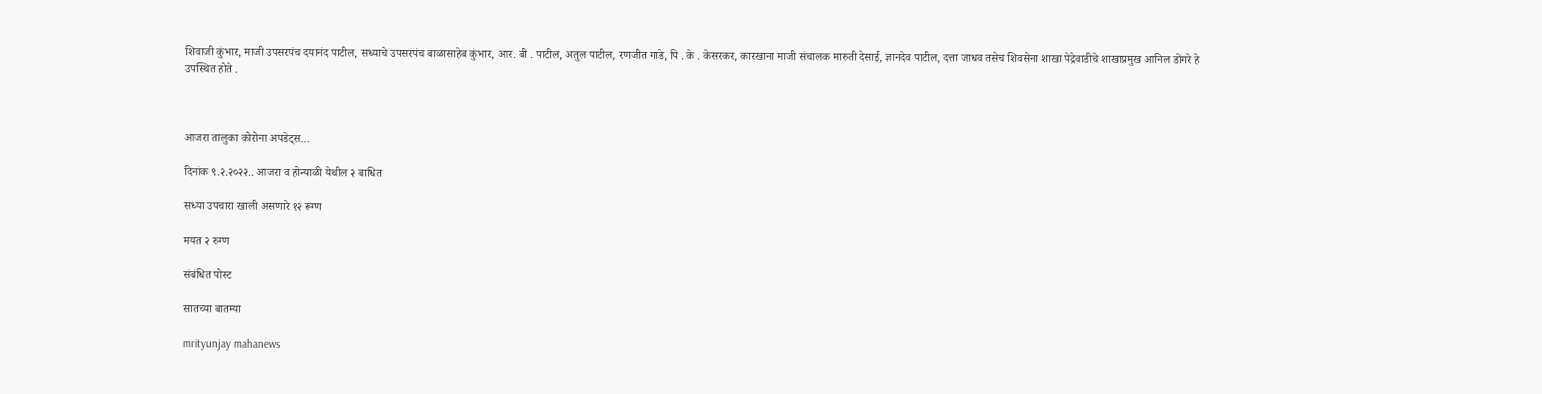शिवाजी कुंभार, माजी उपसरपंच दयानंद पाटील, सध्याचे उपसरपंच बाळासाहेब कुंभार, आर. बी . पाटील, अतुल पाटील, रणजीत गाडे, पि . के . केसरकर, कारखाना माजी संचालक मारुती देसाई, ज्ञानदेव पाटील, दत्ता जाधव तसेच शिवसेना शाखा पेद्रेवाडीचे शाखाप्रमुख आनिल डोंगरे हे उपस्थित होते .



आजरा तालुका कोरोना अपडेट्स…

दिनांक ९.२.२०२२.. आजरा व होन्याळी येथील २ बाधित

सध्या उपचारा खाली असणारे १२ रूग्ण

मयत २ रुग्ण

संबंधित पोस्ट

सातच्या बातम्या

mrityunjay mahanews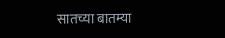सातच्या बातम्या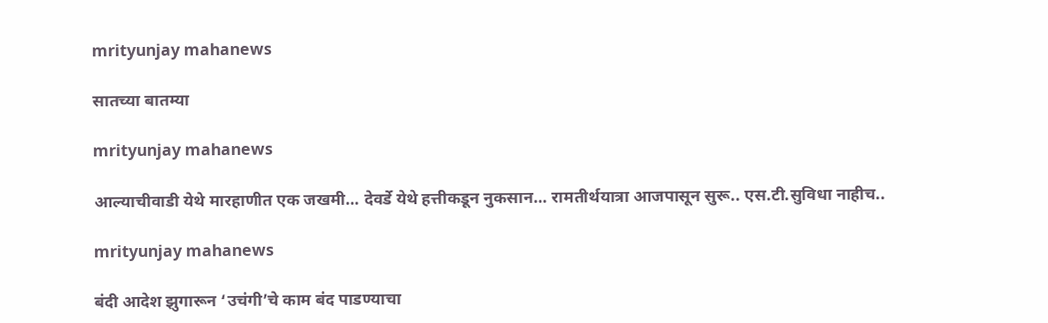mrityunjay mahanews

सातच्या बातम्या

mrityunjay mahanews

आल्याचीवाडी येथे मारहाणीत एक जखमी… देवर्डे येथे हत्तीकडून नुकसान… रामतीर्थयात्रा आजपासून सुरू.. एस.टी.सुविधा नाहीच..

mrityunjay mahanews

बंदी आदेश झुगारून ‘उचंगी’चे काम बंद पाडण्याचा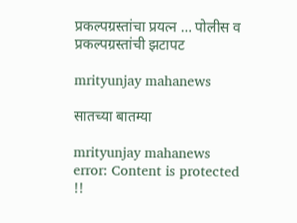प्रकल्पग्रस्तांचा प्रयत्न … पोलीस व प्रकल्पग्रस्तांची झटापट

mrityunjay mahanews

सातच्या बातम्या

mrityunjay mahanews
error: Content is protected !!